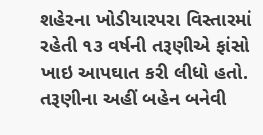શહેરના ખોડીયારપરા વિસ્તારમાં રહેતી ૧૩ વર્ષની તરૂણીએ ફાંસો ખાઇ આપઘાત કરી લીધો હતો. તરૂણીના અહીં બહેન બનેવી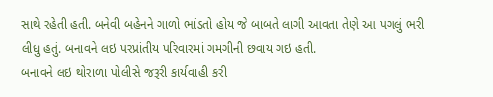સાથે રહેતી હતી. બનેવી બહેનને ગાળો ભાંડતો હોય જે બાબતે લાગી આવતા તેણે આ પગલું ભરી લીધુ હતું. બનાવને લઇ પરપ્રાંતીય પરિવારમાં ગમગીની છવાય ગઇ હતી.
બનાવને લઇ થોરાળા પોલીસે જરૂરી કાર્યવાહી કરી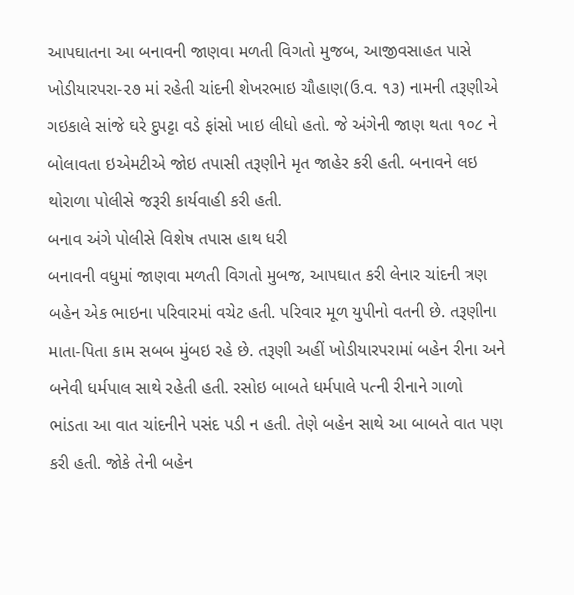આપઘાતના આ બનાવની જાણવા મળતી વિગતો મુજબ, આજીવસાહત પાસે ખોડીયારપરા-૨૭ માં રહેતી ચાંદની શેખરભાઇ ચૌહાણ(ઉ.વ. ૧૩) નામની તરૂણીએ ગઇકાલે સાંજે ઘરે દુપટ્ટા વડે ફાંસો ખાઇ લીધો હતો. જે અંગેની જાણ થતા ૧૦૮ ને બોલાવતા ઇએમટીએ જોઇ તપાસી તરૂણીને મૃત જાહેર કરી હતી. બનાવને લઇ થોરાળા પોલીસે જરૂરી કાર્યવાહી કરી હતી.
બનાવ અંગે પોલીસે વિશેષ તપાસ હાથ ધરી
બનાવની વધુમાં જાણવા મળતી વિગતો મુબજ, આપઘાત કરી લેનાર ચાંદની ત્રણ બહેન એક ભાઇના પરિવારમાં વચેટ હતી. પરિવાર મૂળ યુપીનો વતની છે. તરૂણીના માતા-પિતા કામ સબબ મુંબઇ રહે છે. તરૂણી અહીં ખોડીયારપરામાં બહેન રીના અને બનેવી ધર્મપાલ સાથે રહેતી હતી. રસોઇ બાબતે ધર્મપાલે પત્ની રીનાને ગાળો ભાંડતા આ વાત ચાંદનીને પસંદ પડી ન હતી. તેણે બહેન સાથે આ બાબતે વાત પણ કરી હતી. જોકે તેની બહેન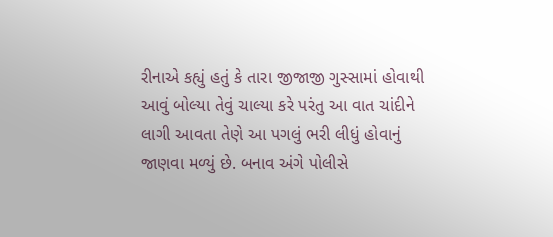રીનાએ કહ્યું હતું કે તારા જીજાજી ગુસ્સામાં હોવાથી આવું બોલ્યા તેવું ચાલ્યા કરે પરંતુ આ વાત ચાંદીને લાગી આવતા તેણે આ પગલું ભરી લીધું હોવાનું જાણવા મળ્યું છે. બનાવ અંગે પોલીસે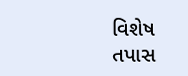વિશેષ તપાસ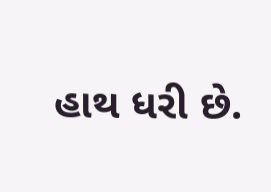હાથ ધરી છે.